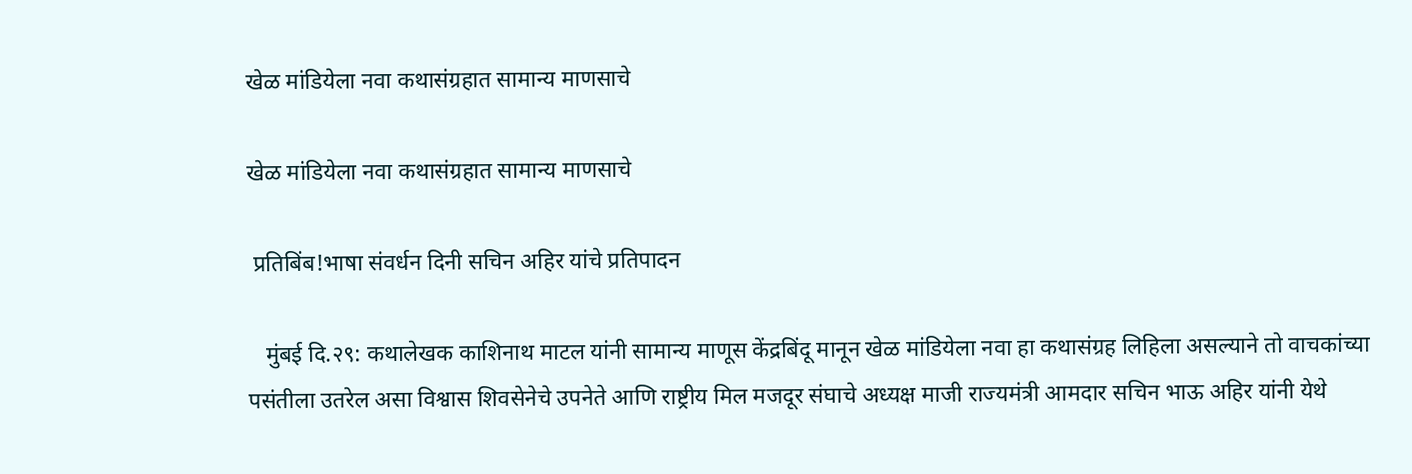खेळ मांडियेला नवा कथासंग्रहात सामान्य माणसाचे

खेळ मांडियेला नवा कथासंग्रहात सामान्य माणसाचे

 प्रतिबिंब!भाषा संवर्धन दिनी सचिन अहिर यांचे प्रतिपादन

   मुंबई दि.२९: कथालेखक काशिनाथ माटल यांनी सामान्य माणूस केंद्रबिंदू ‌मानून खेळ मांडियेला नवा हा कथासंग्रह लिहिला असल्याने तो वाचकांच्या पसंतीला उतरेल असा विश्वास शिवसेनेचे उपनेते आणि राष्ट्रीय मिल मजदूर संघाचे अध्यक्ष माजी राज्यमंत्री आमदार सचिन भाऊ अहिर यांनी येथे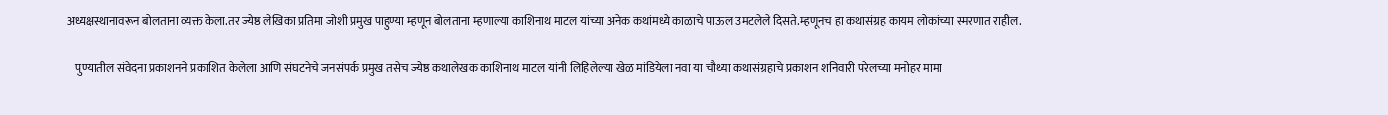अध्यक्षस्थानावरून बोलताना व्यक्त केला.तर ज्येष्ठ लेखिका प्रतिमा जोशी प्रमुख पाहुण्या म्हणून बोलताना म्हणाल्या काशिनाथ माटल यांच्या अनेक कथांमध्ये काळाचे पाऊल उमटलेले दिसते.म्हणूनच हा कथासंग्रह कायम लोकांच्या स्मरणात राहील.

    पुण्यातील संवेदना प्रकाशनने प्रकाशित केलेला आणि संघटनेचे जनसंपर्क प्रमुख तसेच ज्येष्ठ कथालेखक काशिनाथ माटल यांनी लिहिलेल्या खेळ मांडियेला नवा या चौथ्या कथासंग्रहाचे प्रकाशन शनिवारी परेलच्या मनोहर मामा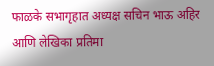फाळके सभागृहात अध्यक्ष सचिन भाऊ अहिर आणि लेखिका प्रतिमा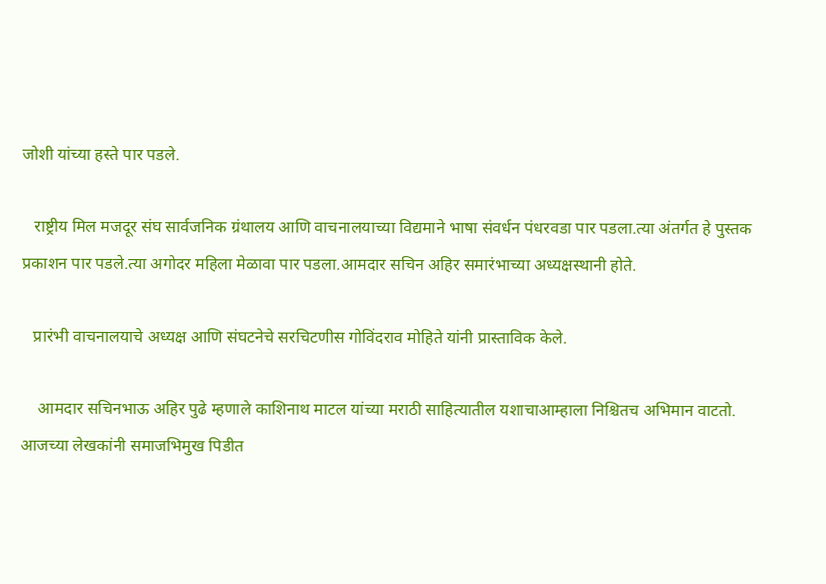जोशी यांच्या हस्ते पार पडले.

   राष्ट्रीय मिल मजदूर संघ सार्वजनिक ग्रंथालय आणि वाचनालयाच्या विद्यमाने भाषा संवर्धन पंधरवडा पार पडला.त्या अंतर्गत हे पुस्तक प्रकाशन पार पडले.त्या अगोदर महिला मेळावा पार पडला.आमदार सचिन अहिर समारंभाच्या अध्यक्षस्थानी होते.

   प्रारंभी वाचनालयाचे अध्यक्ष आणि संघटनेचे सरचिटणीस गोविंदराव मोहिते यांनी प्रास्ताविक केले.

    आमदार सचिनभाऊ अहिर पुढे म्हणाले काशिनाथ माटल यांच्या मराठी साहित्यातील यशाचाआम्हाला निश्चितच अभिमान वाटतो. आजच्या लेखकांनी समाजभिमुख पिडीत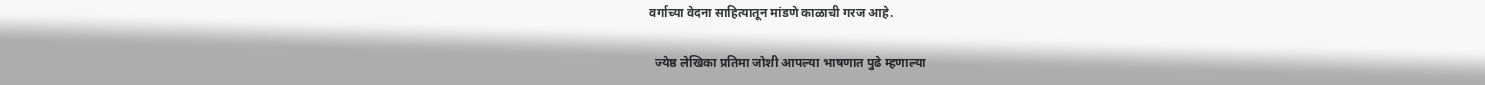वर्गाच्या वेदना साहित्यातून मांडणे काळाची गरज आहे.

  ज्येष्ठ लेखिका प्रतिमा जोशी आपल्या भाषणात पुढे म्हणाल्या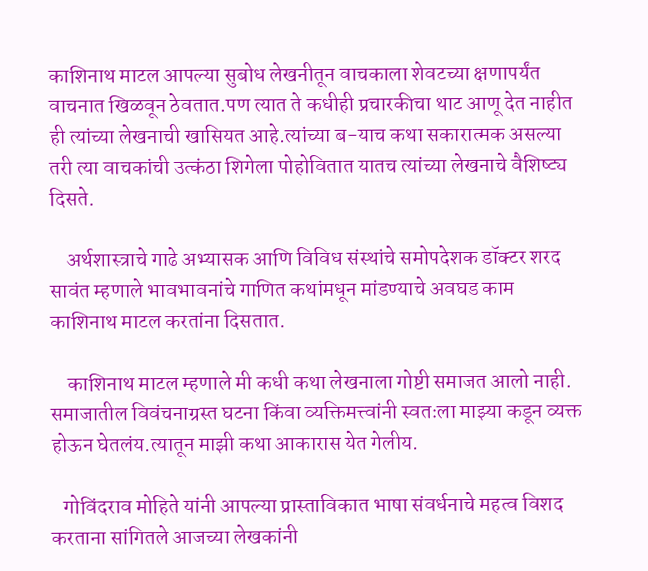काशिनाथ माटल आपल्या सुबोध लेखनीतून वाचकाला शेवटच्या क्षणापर्यंत वाचनात खिळवून ठेवतात.पण त्यात ते कधीही प्रचारकीचा थाट आणू देत नाहीत ही त्यांच्या लेखनाची खासियत आहे.त्यांच्या ब-याच कथा सकारात्मक असल्या तरी त्या वाचकांची उत्कंठा शिगेला पोहोवितात यातच त्यांच्या लेखनाचे वैशिष्ट्य दिसते.

    अर्थशास्त्राचे गाढे अभ्यासक आणि विविध संस्थांचे समोपदेशक डॉक्टर शरद सावंत म्हणाले भावभावनांचे गाणित कथांमधून मांडण्याचे अवघड काम काशिनाथ माटल करतांना दिसतात.

    काशिनाथ माटल म्हणाले मी कधी कथा लेखनाला गोष्टी समाजत आलो नाही. समाजातील विवंचनाग्रस्त घटना किंवा व्यक्तिमत्त्वांनी स्वतःला माझ्या कडून व्यक्त होऊन घेतलंय.त्यातून माझी कथा आकारास येत गेलीय.

   गोविंदराव मोहिते यांनी आपल्या प्रास्ताविकात भाषा संवर्धनाचे महत्व विशद करताना सांगितले आजच्या लेखकांनी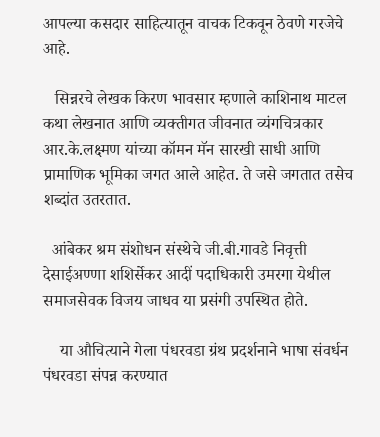आपल्या कसदार साहित्यातून वाचक टिकवून ठेवणे गरजेचे आहे.

   सिन्नरचे लेखक किरण भावसार म्हणाले काशिनाथ माटल कथा लेखनात आणि व्यक्तीगत जीवनात व्यंगचित्रकार आर.के.लक्ष्मण यांच्या कॉमन मॅन सारखी साधी आणि प्रामाणिक भूमिका जगत आले आहेत. ते जसे जगतात तसेच शब्दांत उतरतात.

  आंबेकर श्रम संशोधन संस्थेचे जी.बी.गावडे निवृत्ती देसाईअण्णा शशिर्सेकर आदीं पदाधिकारी उमरगा येथील समाजसेवक विजय जाधव या प्रसंगी उपस्थित होते.

    या औचित्याने गेला पंधरवडा ग्रंथ प्रदर्शनाने भाषा संवर्धन पंधरवडा संपन्न करण्यात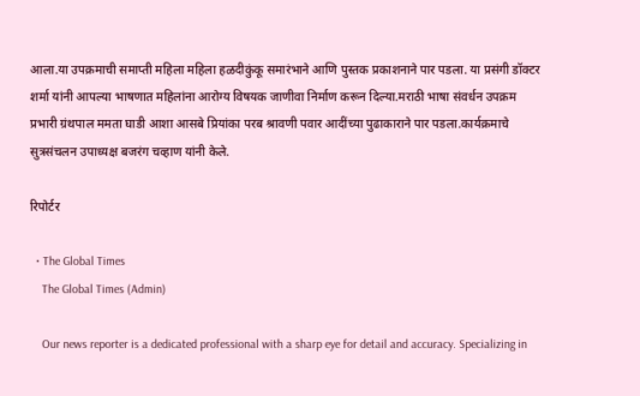आला.या उपक्रमाची समाप्ती महिला महिला हळदीकुंकू समारंभाने आणि पुस्तक प्रकाशनाने पार पडला. या प्रसंगी डॉक्टर शर्मा यांनी आपल्या भाषणात महिलांना आरोग्य विषयक जाणीवा निर्माण करून दिल्या.मराठी भाषा संवर्धन उपक्रम प्रभारी ग्रंथपाल ममता घाडी आशा आसबे प्रियांका परब श्रावणी पवार आदींच्या पुढाकाराने पार पडला‌.कार्यक्रमाचे सुत्रसंचलन उपाध्यक्ष बजरंग चव्हाण यांनी केले.

रिपोर्टर

  • The Global Times
    The Global Times (Admin)

    Our news reporter is a dedicated professional with a sharp eye for detail and accuracy. Specializing in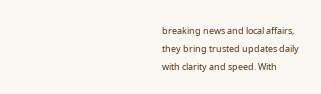breaking news and local affairs, they bring trusted updates daily with clarity and speed. With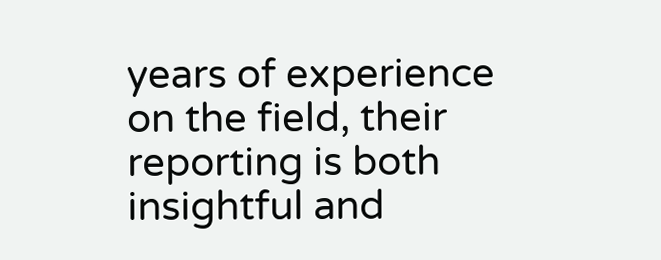years of experience on the field, their reporting is both insightful and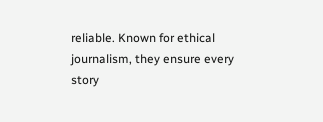reliable. Known for ethical journalism, they ensure every story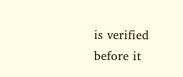is verified before it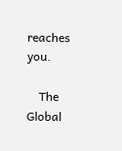reaches you.

    The Global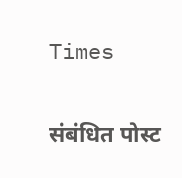Times

संबंधित पोस्ट